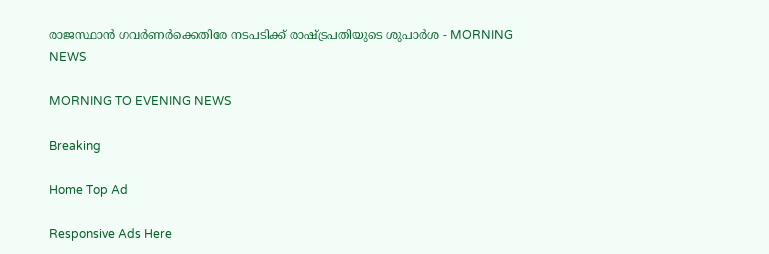രാജസ്ഥാൻ ഗവർണർക്കെതിരേ നടപടിക്ക് രാഷ്ട്രപതിയുടെ ശുപാർശ - MORNING NEWS

MORNING TO EVENING NEWS

Breaking

Home Top Ad

Responsive Ads Here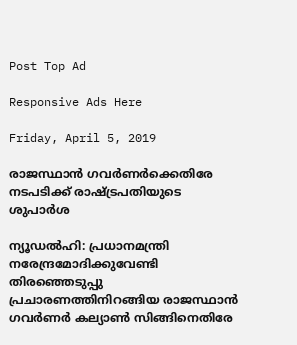Post Top Ad

Responsive Ads Here

Friday, April 5, 2019

രാജസ്ഥാൻ ഗവർണർക്കെതിരേ നടപടിക്ക് രാഷ്ട്രപതിയുടെ ശുപാർശ

ന്യൂഡൽഹി: പ്രധാനമന്ത്രി നരേന്ദ്രമോദിക്കുവേണ്ടി തിരഞ്ഞെടുപ്പു പ്രചാരണത്തിനിറങ്ങിയ രാജസ്ഥാൻ ഗവർണർ കല്യാൺ സിങ്ങിനെതിരേ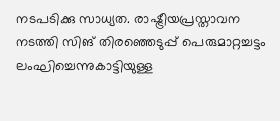നടപടിക്കു സാധ്യത. രാഷ്ട്രീയപ്രസ്താവന നടത്തി സിങ് തിരഞ്ഞെടുപ്പ് പെരുമാറ്റച്ചട്ടം ലംഘിച്ചെന്നുകാട്ടിയുള്ള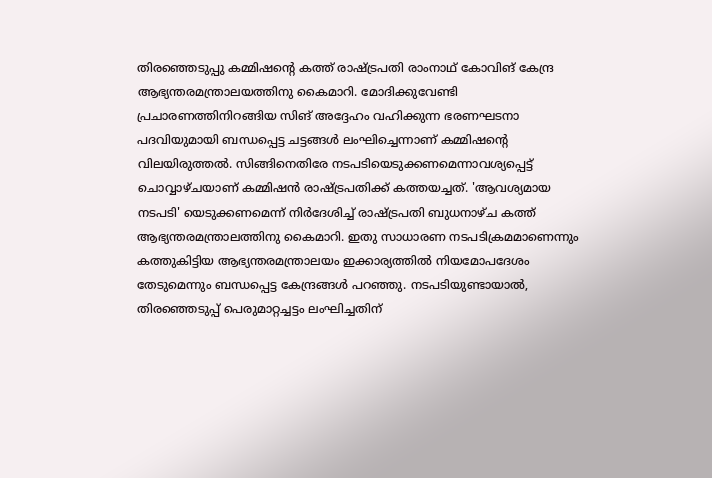തിരഞ്ഞെടുപ്പു കമ്മിഷന്റെ കത്ത് രാഷ്ട്രപതി രാംനാഥ് കോവിങ് കേന്ദ്ര ആഭ്യന്തരമന്ത്രാലയത്തിനു കൈമാറി. മോദിക്കുവേണ്ടി പ്രചാരണത്തിനിറങ്ങിയ സിങ് അദ്ദേഹം വഹിക്കുന്ന ഭരണഘടനാ പദവിയുമായി ബന്ധപ്പെട്ട ചട്ടങ്ങൾ ലംഘിച്ചെന്നാണ് കമ്മിഷന്റെ വിലയിരുത്തൽ. സിങ്ങിനെതിരേ നടപടിയെടുക്കണമെന്നാവശ്യപ്പെട്ട് ചൊവ്വാഴ്ചയാണ് കമ്മിഷൻ രാഷ്ട്രപതിക്ക് കത്തയച്ചത്. 'ആവശ്യമായ നടപടി' യെടുക്കണമെന്ന് നിർദേശിച്ച് രാഷ്ട്രപതി ബുധനാഴ്ച കത്ത് ആഭ്യന്തരമന്ത്രാലത്തിനു കൈമാറി. ഇതു സാധാരണ നടപടിക്രമമാണെന്നും കത്തുകിട്ടിയ ആഭ്യന്തരമന്ത്രാലയം ഇക്കാര്യത്തിൽ നിയമോപദേശം തേടുമെന്നും ബന്ധപ്പെട്ട കേന്ദ്രങ്ങൾ പറഞ്ഞു. നടപടിയുണ്ടായാൽ, തിരഞ്ഞെടുപ്പ് പെരുമാറ്റച്ചട്ടം ലംഘിച്ചതിന്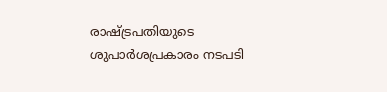രാഷ്ട്രപതിയുടെ ശുപാർശപ്രകാരം നടപടി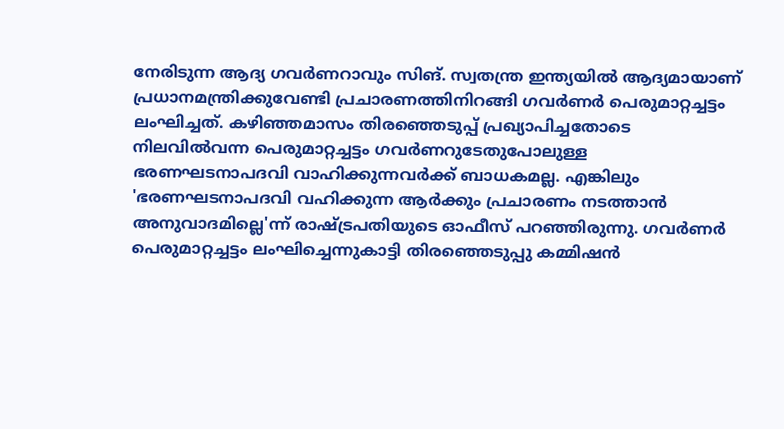നേരിടുന്ന ആദ്യ ഗവർണറാവും സിങ്. സ്വതന്ത്ര ഇന്ത്യയിൽ ആദ്യമായാണ് പ്രധാനമന്ത്രിക്കുവേണ്ടി പ്രചാരണത്തിനിറങ്ങി ഗവർണർ പെരുമാറ്റച്ചട്ടം ലംഘിച്ചത്. കഴിഞ്ഞമാസം തിരഞ്ഞെടുപ്പ് പ്രഖ്യാപിച്ചതോടെ നിലവിൽവന്ന പെരുമാറ്റച്ചട്ടം ഗവർണറുടേതുപോലുള്ള ഭരണഘടനാപദവി വാഹിക്കുന്നവർക്ക് ബാധകമല്ല. എങ്കിലും 'ഭരണഘടനാപദവി വഹിക്കുന്ന ആർക്കും പ്രചാരണം നടത്താൻ അനുവാദമില്ലെ'ന്ന് രാഷ്ട്രപതിയുടെ ഓഫീസ് പറഞ്ഞിരുന്നു. ഗവർണർ പെരുമാറ്റച്ചട്ടം ലംഘിച്ചെന്നുകാട്ടി തിരഞ്ഞെടുപ്പു കമ്മിഷൻ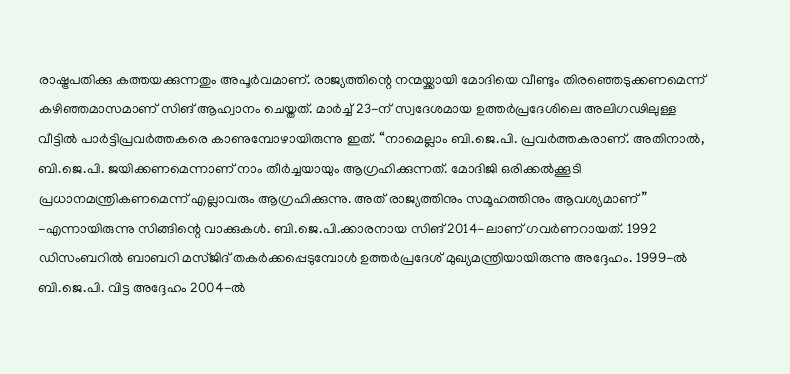രാഷ്ട്രപതിക്കു കത്തയക്കുന്നതും അപൂർവമാണ്. രാജ്യത്തിന്റെ നന്മയ്ക്കായി മോദിയെ വീണ്ടും തിരഞ്ഞെടുക്കണമെന്ന് കഴിഞ്ഞമാസമാണ് സിങ് ആഹ്വാനം ചെയ്തത്. മാർച്ച് 23-ന് സ്വദേശമായ ഉത്തർപ്രദേശിലെ അലിഗഢിലുള്ള വീട്ടിൽ പാർട്ടിപ്രവർത്തകരെ കാണുമ്പോഴായിരുന്നു ഇത്. “നാമെല്ലാം ബി.ജെ.പി. പ്രവർത്തകരാണ്. അതിനാൽ, ബി.ജെ.പി. ജയിക്കണമെന്നാണ് നാം തീർച്ചയായും ആഗ്രഹിക്കുന്നത്. മോദിജി ഒരിക്കൽക്കൂടി പ്രധാനമന്ത്രികണമെന്ന് എല്ലാവരും ആഗ്രഹിക്കുന്നു. അത് രാജ്യത്തിനും സമൂഹത്തിനും ആവശ്യമാണ്” -എന്നായിരുന്നു സിങ്ങിന്റെ വാക്കുകൾ. ബി.ജെ.പി.ക്കാരനായ സിങ് 2014-ലാണ് ഗവർണറായത്. 1992 ഡിസംബറിൽ ബാബറി മസ്ജിദ് തകർക്കപ്പെടുമ്പോൾ ഉത്തർപ്രദേശ് മുഖ്യമന്ത്രിയായിരുന്നു അദ്ദേഹം. 1999-ൽ ബി.ജെ.പി. വിട്ട അദ്ദേഹം 2004-ൽ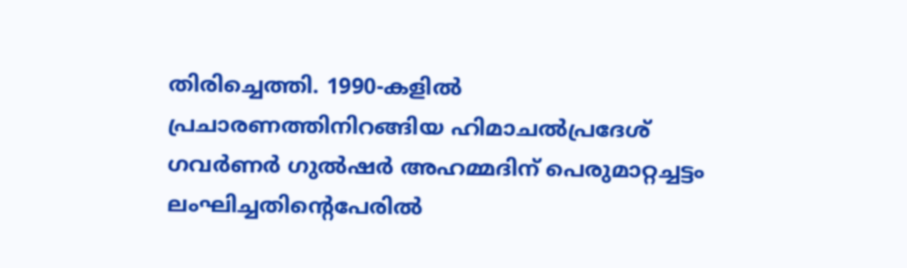തിരിച്ചെത്തി. 1990-കളിൽ പ്രചാരണത്തിനിറങ്ങിയ ഹിമാചൽപ്രദേശ് ഗവർണർ ഗുൽഷർ അഹമ്മദിന് പെരുമാറ്റച്ചട്ടം ലംഘിച്ചതിന്റെപേരിൽ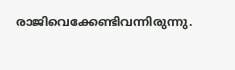രാജിവെക്കേണ്ടിവന്നിരുന്നു.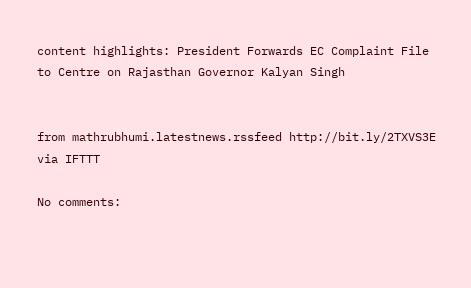content highlights: President Forwards EC Complaint File to Centre on Rajasthan Governor Kalyan Singh


from mathrubhumi.latestnews.rssfeed http://bit.ly/2TXVS3E
via IFTTT

No comments: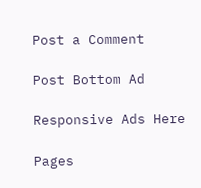Post a Comment

Post Bottom Ad

Responsive Ads Here

Pages